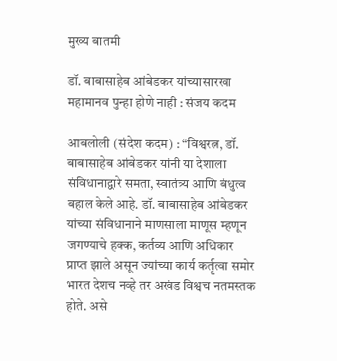मुख्य बातमी

डॉ. बाबासाहेब आंबेडकर यांच्यासारखा महामानव पुन्हा होणे नाही : संजय कदम

आबलोली (संदेश कदम) : “विश्वरत्न, डॉ. बाबासाहेब आंबेडकर यांनी या देशाला संविधानाद्वारे समता, स्वातंत्र्य आणि बंधुत्व बहाल केले आहे. डॉ. बाबासाहेब आंबेडकर यांच्या संविधानाने माणसाला माणूस म्हणून जगण्याचे हक्क, कर्तव्य आणि अधिकार प्राप्त झाले असून ज्यांच्या कार्य कर्तृत्वा समोर भारत देशच नव्हे तर अखंड विश्वच नतमस्तक होते. असे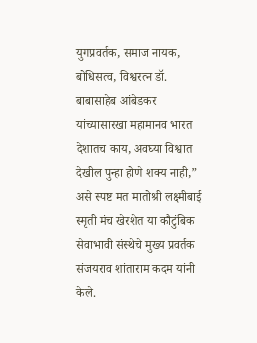युगप्रवर्तक, समाज नायक, बोधिसत्व, विश्वरत्न डॉ. बाबासाहेब आंबेडकर यांच्यासारखा महामानव भारत देशातच काय, अवघ्या विश्वात देखील पुन्हा होणे शक्य नाही,” असे स्पष्ट मत मातोश्री लक्ष्मीबाई स्मृती मंच खेरशेत या कौटुंबिक सेवाभावी संस्थेचे मुख्य प्रवर्तक संजयराव शांताराम कदम यांनी केले.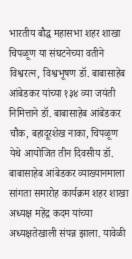भारतीय बौद्ध महासभा शहर शाखा चिपळूण या संघटनेच्या वतीने विश्वरत्न, विश्वभूषण डॉ. बाबासाहेब आंबेडकर यांच्या १३४ व्या जयंती निमित्ताने डॉ. बाबासाहेब आंबेडकर चौक, बहादूरशेख नाका, चिपळूण येथे आयोजित तीन दिवसीय डॉ. बाबासाहेब आंबेडकर व्याख्यानमाला सांगता समारोह कार्यक्रम शहर शाखा अध्यक्ष महेंद्र कदम यांच्या अध्यक्षतेखाली संपन्न झाला. यावेळी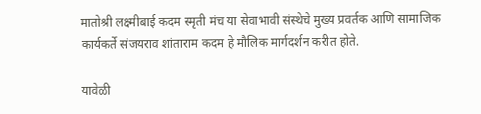मातोश्री लक्ष्मीबाई कदम स्मृती मंच या सेवाभावी संस्थेचे मुख्य प्रवर्तक आणि सामाजिक कार्यकर्ते संजयराव शांताराम कदम हे मौलिक मार्गदर्शन करीत होते.

यावेळी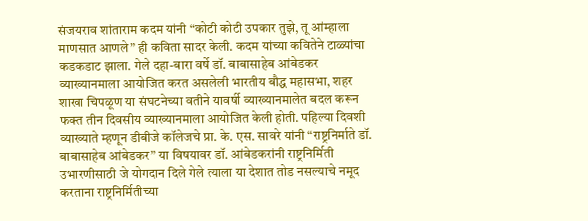संजयराव शांताराम कदम यांनी “कोटी कोटी उपकार तुझे, तू आंम्हाला माणसात आणले” ही कविता सादर केली. कदम यांच्या कवितेने टाळ्यांचा कडकडाट झाला. गेले दहा-बारा वर्षे डॉ. बाबासाहेब आंबेडकर व्याख्यानमाला आयोजित करत असलेली भारतीय बौद्ध महासभा, शहर शाखा चिपळूण या संघटनेच्या वतीने यावर्षी व्याख्यानमालेत बदल करून फक्त तीन दिवसीय व्याख्यानमाला आयोजित केली होती. पहिल्या दिवशी व्याख्याते म्हणून डीबीजे कॉलेजचे प्रा. के. एस. सावरे यांनी “राष्ट्रनिर्माते डॉ. बाबासाहेब आंबेडकर” या विषयावर डॉ. आंबेडकरांनी राष्ट्रनिर्मिती उभारणीसाठी जे योगदान दिले गेले त्याला या देशात तोड नसल्याचे नमूद करताना राष्ट्रनिर्मितीच्या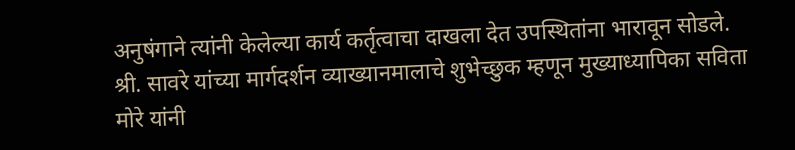अनुषंगाने त्यांनी केलेल्या कार्य कर्तृत्वाचा दाखला देत उपस्थितांना भारावून सोडले. श्री. सावरे यांच्या मार्गदर्शन व्याख्यानमालाचे शुभेच्छुक म्हणून मुख्याध्यापिका सविता मोरे यांनी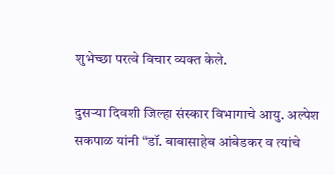शुभेच्छा परत्वे विचार व्यक्त केले.

दुसऱ्या दिवशी जिल्हा संस्कार विभागाचे आयु. अल्पेश सकपाळ यांनी “डॉ. बाबासाहेब आंबेडकर व त्यांचे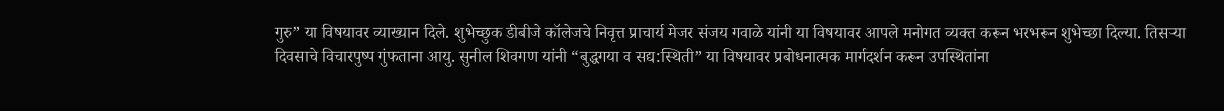गुरु” या विषयावर व्याख्यान दिले. शुभेच्छुक डीबीजे कॉलेजचे निवृत्त प्राचार्य मेजर संजय गवाळे यांनी या विषयावर आपले मनोगत व्यक्त करून भरभरून शुभेच्छा दिल्या. तिसऱ्या दिवसाचे विचारपुष्प गुंफताना आयु. सुनील शिवगण यांनी “बुद्धगया व सद्य:स्थिती” या विषयावर प्रबोधनात्मक मार्गदर्शन करून उपस्थितांना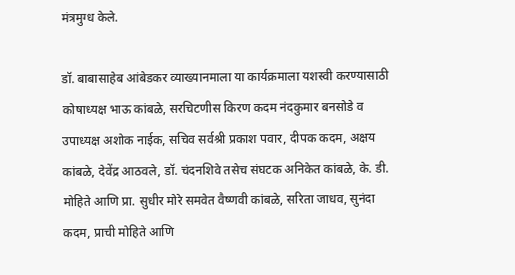मंत्रमुग्ध केले.

डॉ. बाबासाहेब आंबेडकर व्याख्यानमाला या कार्यक्रमाला यशस्वी करण्यासाठी कोषाध्यक्ष भाऊ कांबळे, सरचिटणीस किरण कदम नंदकुमार बनसोडे व उपाध्यक्ष अशोक नाईक, सचिव सर्वश्री प्रकाश पवार, दीपक कदम, अक्षय कांबळे, देवेंद्र आठवले, डॉ. चंदनशिवे तसेच संघटक अनिकेत कांबळे, के. डी. मोहिते आणि प्रा. सुधीर मोरे समवेत वैष्णवी कांबळे, सरिता जाधव, सुनंदा कदम, प्राची मोहिते आणि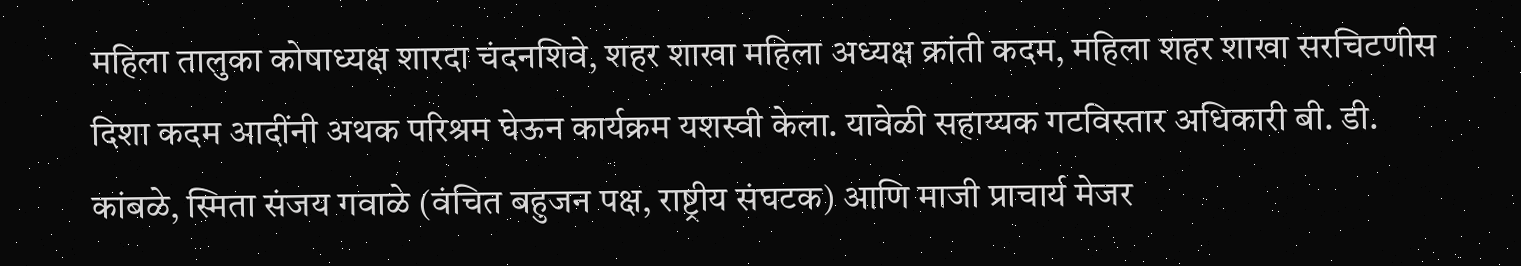महिला तालुका कोषाध्यक्ष शारदा चंदनशिवे, शहर शाखा महिला अध्यक्ष क्रांती कदम, महिला शहर शाखा सरचिटणीस दिशा कदम आदींनी अथक परिश्रम घेऊन कार्यक्रम यशस्वी केला. यावेळी सहाय्यक गटविस्तार अधिकारी बी. डी. कांबळे, स्मिता संजय गवाळे (वंचित बहुजन पक्ष, राष्ट्रीय संघटक) आणि माजी प्राचार्य मेजर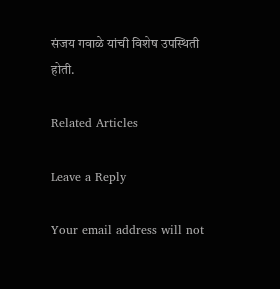संजय गवाळे यांची विशेष उपस्थिती होती.

Related Articles

Leave a Reply

Your email address will not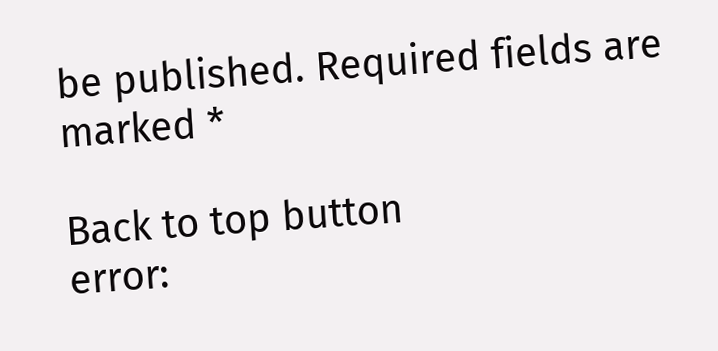be published. Required fields are marked *

Back to top button
error: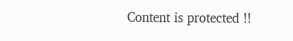Content is protected !!